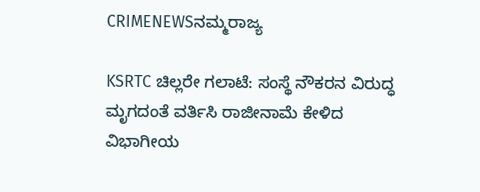CRIMENEWSನಮ್ಮರಾಜ್ಯ

KSRTC ಚಿಲ್ಲರೇ ಗಲಾಟೆ: ಸಂಸ್ಥೆ ನೌಕರನ ವಿರುದ್ಧ ಮೃಗದಂತೆ ವರ್ತಿಸಿ ರಾಜೀನಾಮೆ ಕೇಳಿದ ವಿಭಾಗೀಯ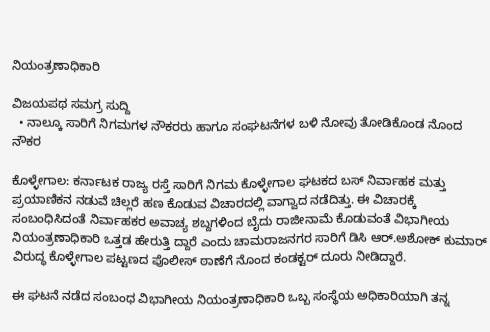ನಿಯಂತ್ರಣಾಧಿಕಾರಿ

ವಿಜಯಪಥ ಸಮಗ್ರ ಸುದ್ದಿ
  • ನಾಲ್ಕೂ ಸಾರಿಗೆ ನಿಗಮಗಳ ನೌಕರರು ಹಾಗೂ ಸಂಘಟನೆಗಳ ಬಳಿ ನೋವು ತೋಡಿಕೊಂಡ ನೊಂದ ನೌಕರ

ಕೊಳ್ಳೇಗಾಲ: ಕರ್ನಾಟಕ ರಾಜ್ಯ ರಸ್ತೆ ಸಾರಿಗೆ ನಿಗಮ ಕೊಳ್ಳೇಗಾಲ ಘಟಕದ ಬಸ್ ನಿರ್ವಾಹಕ ಮತ್ತು ಪ್ರಯಾಣಿಕನ ನಡುವೆ ಚಿಲ್ಲರೆ ಹಣ ಕೊಡುವ ವಿಚಾರದಲ್ಲಿ ವಾಗ್ವಾದ ನಡೆದಿತ್ತು. ಈ ವಿಚಾರಕ್ಕೆ ಸಂಬಂಧಿಸಿದಂತೆ ನಿರ್ವಾಹಕರ ಅವಾಚ್ಯ ಶಬ್ದಗಳಿಂದ ಬೈದು ರಾಜೀನಾಮೆ ಕೊಡುವಂತೆ ವಿಭಾಗೀಯ ನಿಯಂತ್ರಣಾಧಿಕಾರಿ ಒತ್ತಡ ಹೇರುತ್ತಿ ದ್ದಾರೆ ಎಂದು ಚಾಮರಾಜನಗರ ಸಾರಿಗೆ ಡಿಸಿ ಆರ್.ಅಶೋಕ್‌ ಕುಮಾ‌ರ್ ವಿರುದ್ಧ ಕೊಳ್ಳೇಗಾಲ ಪಟ್ಟಣದ ಪೊಲೀಸ್‌ ಠಾಣೆಗೆ ನೊಂದ ಕಂಡಕ್ಟರ್‌ ದೂರು ನೀಡಿದ್ದಾರೆ.

ಈ ಘಟನೆ ನಡೆದ ಸಂಬಂಧ ವಿಭಾಗೀಯ ನಿಯಂತ್ರಣಾಧಿಕಾರಿ ಒಬ್ಬ ಸಂಸ್ಥೆಯ ಅಧಿಕಾರಿಯಾಗಿ ತನ್ನ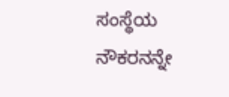ಸಂಸ್ಥೆಯ ನೌಕರನನ್ನೇ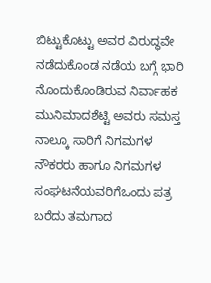ಬಿಟ್ಟುಕೊಟ್ಟು ಅವರ ವಿರುದ್ಧವೇ ನಡೆದುಕೊಂಡ ನಡೆಯ ಬಗ್ಗೆ ಭಾರಿ ನೊಂದುಕೊಂಡಿರುವ ನಿರ್ವಾಹಕ ಮುನಿಮಾದಶೆಟ್ಟಿ ಅವರು ಸಮಸ್ತ ನಾಲ್ಕೂ ಸಾರಿಗೆ ನಿಗಮಗಳ ನೌಕರರು ಹಾಗೂ ನಿಗಮಗಳ ಸಂಘಟನೆಯವರಿಗೆಒಂದು ಪತ್ರ ಬರೆದು ತಮಗಾದ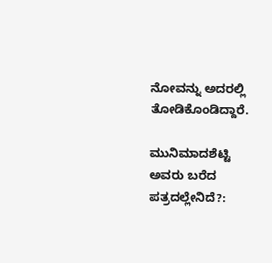ನೋವನ್ನು ಅದರಲ್ಲಿ ತೋಡಿಕೊಂಡಿದ್ದಾರೆ.

ಮುನಿಮಾದಶೆಟ್ಟಿ ಅವರು ಬರೆದ ಪತ್ರದಲ್ಲೇನಿದೆ?: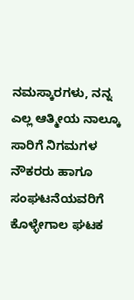ನಮಸ್ಕಾರಗಳು, ನನ್ನ ಎಲ್ಲ ಆತ್ಮೀಯ ನಾಲ್ಕೂ ಸಾರಿಗೆ ನಿಗಮಗಳ ನೌಕರರು ಹಾಗೂ ಸಂಘಟನೆಯವರಿಗೆ ಕೊಳ್ಳೇಗಾಲ ಘಟಕ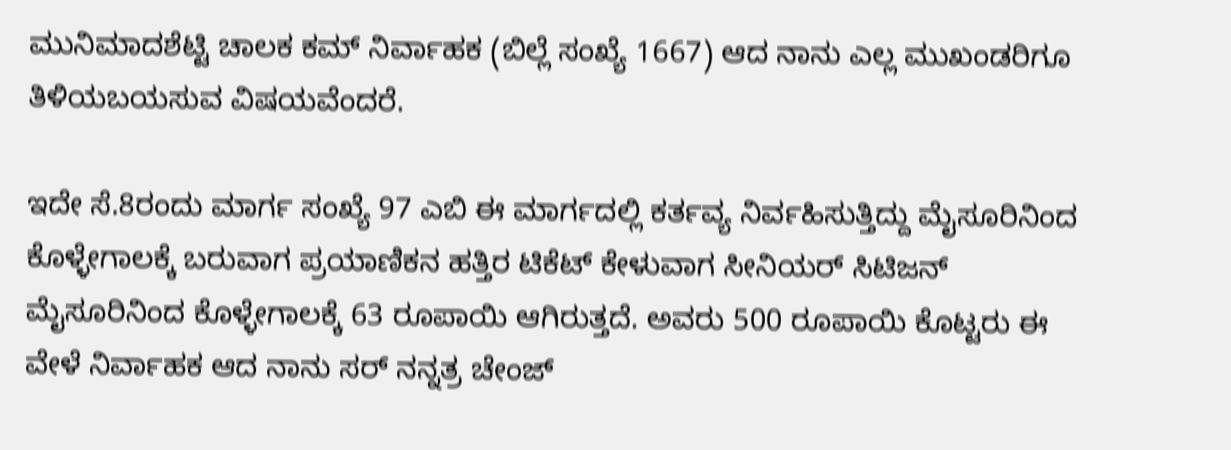ಮುನಿಮಾದಶೆಟ್ಟಿ ಚಾಲಕ ಕಮ್ ನಿರ್ವಾಹಕ (ಬಿಲ್ಲೆ ಸಂಖ್ಯೆ 1667) ಆದ ನಾನು ಎಲ್ಲ ಮುಖಂಡರಿಗೂ ತಿಳಿಯಬಯಸುವ ವಿಷಯವೆಂದರೆ.

ಇದೇ ಸೆ.8ರಂದು ಮಾರ್ಗ ಸಂಖ್ಯೆ 97 ಎಬಿ ಈ ಮಾರ್ಗದಲ್ಲಿ ಕರ್ತವ್ಯ ನಿರ್ವಹಿಸುತ್ತಿದ್ದು ಮೈಸೂರಿನಿಂದ ಕೊಳ್ಳೇಗಾಲಕ್ಕೆ ಬರುವಾಗ ಪ್ರಯಾಣಿಕನ ಹತ್ತಿರ ಟಿಕೆಟ್ ಕೇಳುವಾಗ ಸೀನಿಯರ್ ಸಿಟಿಜನ್ ಮೈಸೂರಿನಿಂದ ಕೊಳ್ಳೇಗಾಲಕ್ಕೆ 63 ರೂಪಾಯಿ ಆಗಿರುತ್ತದೆ. ಅವರು 500 ರೂಪಾಯಿ ಕೊಟ್ಟರು ಈ ವೇಳೆ ನಿರ್ವಾಹಕ ಆದ ನಾನು ಸರ್ ನನ್ನತ್ರ ಚೇಂಜ್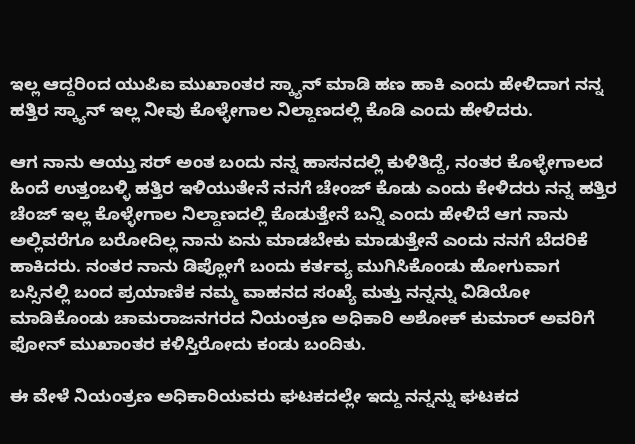ಇಲ್ಲ ಆದ್ದರಿಂದ ಯುಪಿಐ ಮುಖಾಂತರ ಸ್ಕ್ಯಾನ್ ಮಾಡಿ ಹಣ ಹಾಕಿ ಎಂದು ಹೇಳಿದಾಗ ನನ್ನ ಹತ್ತಿರ ಸ್ಕ್ಯಾನ್ ಇಲ್ಲ ನೀವು ಕೊಳ್ಳೇಗಾಲ ನಿಲ್ದಾಣದಲ್ಲಿ ಕೊಡಿ ಎಂದು ಹೇಳಿದರು.

ಆಗ ನಾನು ಆಯ್ತು ಸರ್ ಅಂತ ಬಂದು ನನ್ನ ಹಾಸನದಲ್ಲಿ ಕುಳಿತಿದ್ದೆ, ನಂತರ ಕೊಳ್ಳೇಗಾಲದ ಹಿಂದೆ ಉತ್ತಂಬಳ್ಳಿ ಹತ್ತಿರ ಇಳಿಯುತೇನೆ ನನಗೆ ಚೇಂಜ್ ಕೊಡು ಎಂದು ಕೇಳಿದರು ನನ್ನ ಹತ್ತಿರ ಚೆಂಜ್‌ ಇಲ್ಲ ಕೊಳ್ಳೇಗಾಲ ನಿಲ್ದಾಣದಲ್ಲಿ ಕೊಡುತ್ತೇನೆ ಬನ್ನಿ ಎಂದು ಹೇಳಿದೆ ಆಗ ನಾನು ಅಲ್ಲಿವರೆಗೂ ಬರೋದಿಲ್ಲ ನಾನು ಏನು ಮಾಡಬೇಕು ಮಾಡುತ್ತೇನೆ ಎಂದು ನನಗೆ ಬೆದರಿಕೆ ಹಾಕಿದರು. ನಂತರ ನಾನು ಡಿಪ್ಲೋಗೆ ಬಂದು ಕರ್ತವ್ಯ ಮುಗಿಸಿಕೊಂಡು ಹೋಗುವಾಗ ಬಸ್ಸಿನಲ್ಲಿ ಬಂದ ಪ್ರಯಾಣಿಕ ನಮ್ಮ ವಾಹನದ ಸಂಖ್ಯೆ ಮತ್ತು ನನ್ನನ್ನು ವಿಡಿಯೋ ಮಾಡಿಕೊಂಡು ಚಾಮರಾಜನಗರದ ನಿಯಂತ್ರಣ ಅಧಿಕಾರಿ ಅಶೋಕ್ ಕುಮಾರ್ ಅವರಿಗೆ ಫೋನ್ ಮುಖಾಂತರ ಕಳಿಸ್ತಿರೋದು ಕಂಡು ಬಂದಿತು.

ಈ ವೇಳೆ ನಿಯಂತ್ರಣ ಅಧಿಕಾರಿಯವರು ಘಟಕದಲ್ಲೇ ಇದ್ದು ನನ್ನನ್ನು ಘಟಕದ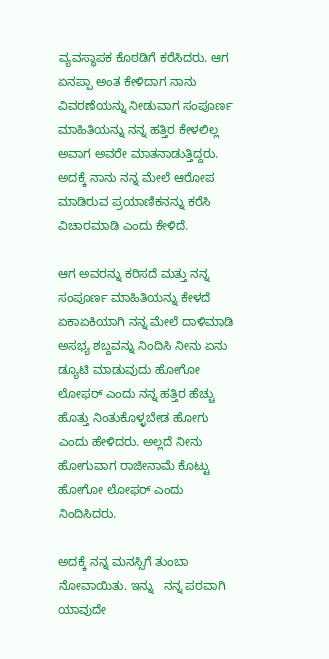ವ್ಯವಸ್ಥಾಪಕ ಕೊಠಡಿಗೆ ಕರೆಸಿದರು. ಆಗ ಏನಪ್ಪಾ ಅಂತ ಕೇಳಿದಾಗ ನಾನು ವಿವರಣೆಯನ್ನು ನೀಡುವಾಗ ಸಂಪೂರ್ಣ ಮಾಹಿತಿಯನ್ನು ನನ್ನ ಹತ್ತಿರ ಕೇಳಲಿಲ್ಲ ಅವಾಗ ಅವರೇ ಮಾತನಾಡುತ್ತಿದ್ದರು. ಅದಕ್ಕೆ ನಾನು ನನ್ನ ಮೇಲೆ ಆರೋಪ ಮಾಡಿರುವ ಪ್ರಯಾಣಿಕನನ್ನು ಕರೆಸಿ ವಿಚಾರಮಾಡಿ ಎಂದು ಕೇಳಿದೆ.

ಆಗ ಅವರನ್ನು ಕರಿಸದೆ ಮತ್ತು ನನ್ನ ಸಂಪೂರ್ಣ ಮಾಹಿತಿಯನ್ನು ಕೇಳದೆ ಏಕಾಏಕಿಯಾಗಿ ನನ್ನ ಮೇಲೆ ದಾಳಿಮಾಡಿ ಅಸಭ್ಯ ಶಬ್ದವನ್ನು ನಿಂದಿಸಿ ನೀನು ಏನು ಡ್ಯೂಟಿ ಮಾಡುವುದು ಹೋಗೋ ಲೋಫರ್ ಎಂದು ನನ್ನ ಹತ್ತಿರ ಹೆಚ್ಚು ಹೊತ್ತು ನಿಂತುಕೊಳ್ಳಬೇಡ ಹೋಗು ಎಂದು ಹೇಳಿದರು. ಅಲ್ಲದೆ ನೀನು ಹೋಗುವಾಗ ರಾಜೀನಾಮೆ ಕೊಟ್ಟು ಹೋಗೋ ಲೋಫರ್ ಎಂದು ನಿಂದಿಸಿದರು.

ಅದಕ್ಕೆ ನನ್ನ ಮನಸ್ಸಿಗೆ ತುಂಬಾ ನೋವಾಯಿತು. ಇನ್ನು   ನನ್ನ ಪರವಾಗಿ ಯಾವುದೇ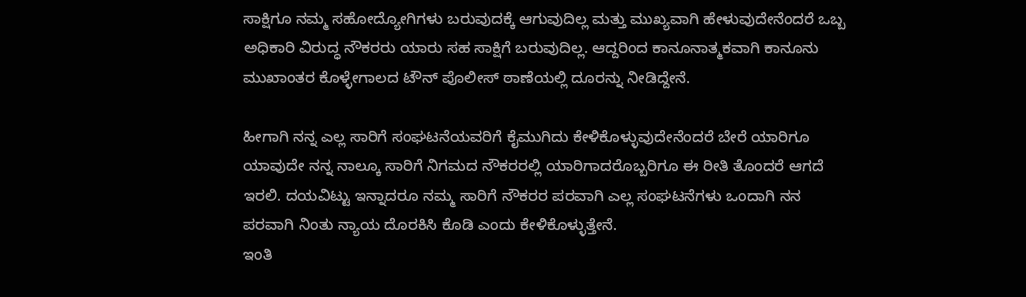ಸಾಕ್ಷಿಗೂ ನಮ್ಮ ಸಹೋದ್ಯೋಗಿಗಳು ಬರುವುದಕ್ಕೆ ಆಗುವುದಿಲ್ಲ ಮತ್ತು ಮುಖ್ಯವಾಗಿ ಹೇಳುವುದೇನೆಂದರೆ ಒಬ್ಬ ಅಧಿಕಾರಿ ವಿರುದ್ಧ ನೌಕರರು ಯಾರು ಸಹ ಸಾಕ್ಷಿಗೆ ಬರುವುದಿಲ್ಲ. ಆದ್ದರಿಂದ ಕಾನೂನಾತ್ಮಕವಾಗಿ ಕಾನೂನು ಮುಖಾಂತರ ಕೊಳ್ಳೇಗಾಲದ ಟೌನ್ ಪೊಲೀಸ್ ಠಾಣೆಯಲ್ಲಿ ದೂರನ್ನು ನೀಡಿದ್ದೇನೆ.

ಹೀಗಾಗಿ ನನ್ನ ಎಲ್ಲ ಸಾರಿಗೆ ಸಂಘಟನೆಯವರಿಗೆ ಕೈಮುಗಿದು ಕೇಳಿಕೊಳ್ಳುವುದೇನೆಂದರೆ ಬೇರೆ ಯಾರಿಗೂ ಯಾವುದೇ ನನ್ನ ನಾಲ್ಕೂ ಸಾರಿಗೆ ನಿಗಮದ ನೌಕರರಲ್ಲಿ ಯಾರಿಗಾದರೊಬ್ಬರಿಗೂ ಈ ರೀತಿ ತೊಂದರೆ ಆಗದೆ ಇರಲಿ. ದಯವಿಟ್ಟು ಇನ್ನಾದರೂ ನಮ್ಮ ಸಾರಿಗೆ ನೌಕರರ ಪರವಾಗಿ ಎಲ್ಲ ಸಂಘಟನೆಗಳು ಒಂದಾಗಿ ನನ ಪರವಾಗಿ ನಿಂತು ನ್ಯಾಯ ದೊರಕಿಸಿ ಕೊಡಿ ಎಂದು ಕೇಳಿಕೊಳ್ಳುತ್ತೇನೆ.
ಇಂತಿ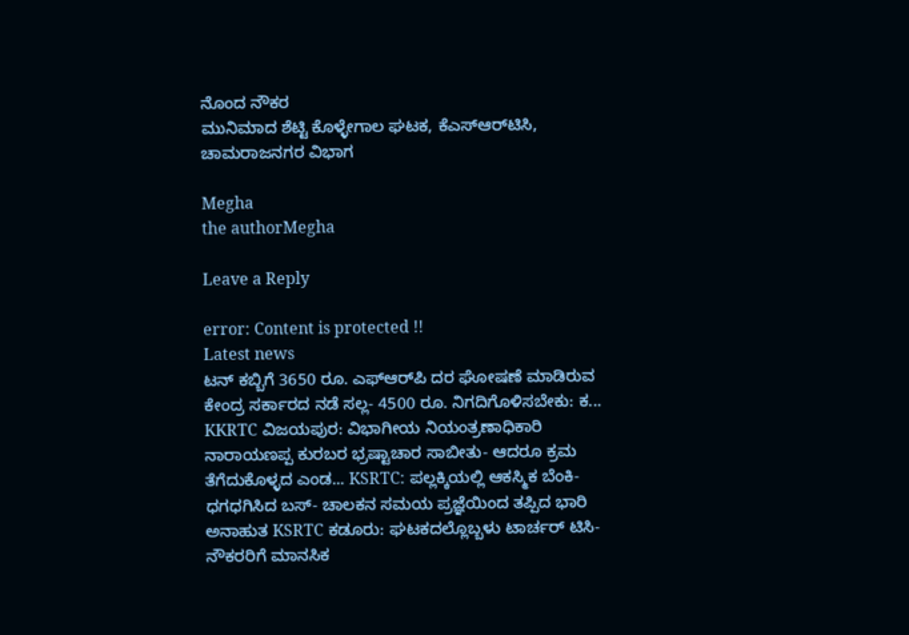ನೊಂದ ನೌಕರ
ಮುನಿಮಾದ ಶೆಟ್ಟಿ ಕೊಳ್ಳೇಗಾಲ ಘಟಕ, ಕೆಎಸ್‌ಆರ್‌ಟಿಸಿ, ಚಾಮರಾಜನಗರ ವಿಭಾಗ

Megha
the authorMegha

Leave a Reply

error: Content is protected !!
Latest news
ಟನ್‌ ಕಬ್ಬಿಗೆ 3650 ರೂ. ಎಫ್ಆರ್‌ಪಿ ದರ ಘೋಷಣೆ ಮಾಡಿರುವ ಕೇಂದ್ರ ಸರ್ಕಾರದ ನಡೆ ಸಲ್ಲ- 4500 ರೂ. ನಿಗದಿಗೊಳಿಸಬೇಕು: ಕ... KKRTC ವಿಜಯಪುರ: ವಿಭಾಗೀಯ ನಿಯಂತ್ರಣಾಧಿಕಾರಿ ನಾರಾಯಣಪ್ಪ ಕುರಬರ ಭ್ರಷ್ಟಾಚಾರ ಸಾಬೀತು- ಆದರೂ ಕ್ರಮ ತೆಗೆದುಕೊಳ್ಳದ ಎಂಡ... KSRTC: ಪಲ್ಲಕ್ಕಿಯಲ್ಲಿ ಆಕಸ್ಮಿಕ ಬೆಂಕಿ- ಧಗಧಗಿಸಿದ ಬಸ್‌- ಚಾಲಕನ ಸಮಯ ಪ್ರಜ್ಞೆಯಿಂದ ತಪ್ಪಿದ ಭಾರಿ ಅನಾಹುತ KSRTC ಕಡೂರು: ಘಟಕದಲ್ಲೊಬ್ಬಳು ಟಾರ್ಚರ್‌ ಟಿಸಿ- ನೌಕರರಿಗೆ ಮಾನಸಿಕ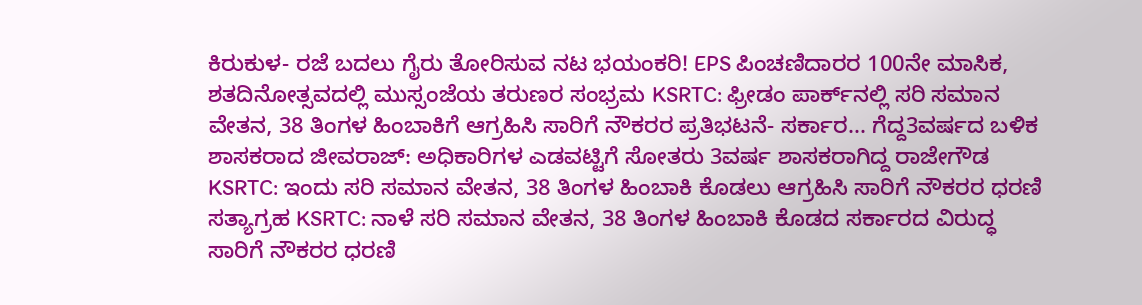ಕಿರುಕುಳ- ರಜೆ ಬದಲು ಗೈರು ತೋರಿಸುವ ನಟ ಭಯಂಕರಿ! EPS ಪಿಂಚಣಿದಾರರ 100ನೇ ಮಾಸಿಕ, ಶತದಿನೋತ್ಸವದಲ್ಲಿ ಮುಸ್ಸಂಜೆಯ ತರುಣರ ಸಂಭ್ರಮ KSRTC: ಫ್ರೀಡಂ ಪಾರ್ಕ್‌ನಲ್ಲಿ ಸರಿ ಸಮಾನ ವೇತನ, 38 ತಿಂಗಳ ಹಿಂಬಾಕಿಗೆ ಆಗ್ರಹಿಸಿ ಸಾರಿಗೆ ನೌಕರರ ಪ್ರತಿಭಟನೆ- ಸರ್ಕಾರ... ಗೆದ್ದ3ವರ್ಷದ ಬಳಿಕ ಶಾಸಕರಾದ ಜೀವರಾಜ್: ಅಧಿಕಾರಿಗಳ ಎಡವಟ್ಟಿಗೆ ಸೋತರು 3ವರ್ಷ ಶಾಸಕರಾಗಿದ್ದ ರಾಜೇಗೌಡ KSRTC: ಇಂದು ಸರಿ ಸಮಾನ ವೇತನ, 38 ತಿಂಗಳ ಹಿಂಬಾಕಿ ಕೊಡಲು ಆಗ್ರಹಿಸಿ ಸಾರಿಗೆ ನೌಕರರ ಧರಣಿ ಸತ್ಯಾಗ್ರಹ KSRTC: ನಾಳೆ ಸರಿ ಸಮಾನ ವೇತನ, 38 ತಿಂಗಳ ಹಿಂಬಾಕಿ ಕೊಡದ ಸರ್ಕಾರದ ವಿರುದ್ಧ ಸಾರಿಗೆ ನೌಕರರ ಧರಣಿ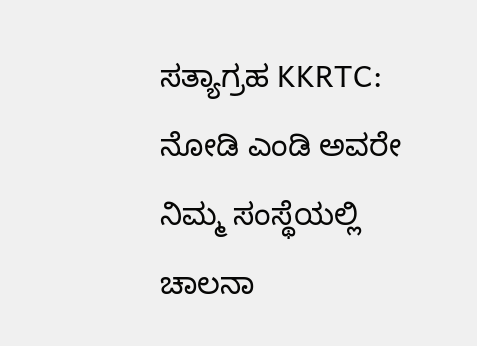ಸತ್ಯಾಗ್ರಹ KKRTC: ನೋಡಿ ಎಂಡಿ ಅವರೇ ನಿಮ್ಮ ಸಂಸ್ಥೆಯಲ್ಲಿ ಚಾಲನಾ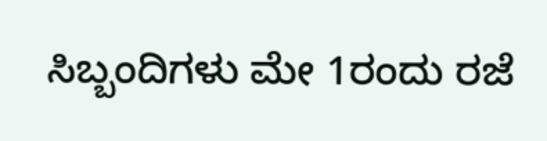ಸಿಬ್ಬಂದಿಗಳು ಮೇ 1ರಂದು ರಜೆ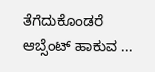ತೆಗೆದುಕೊಂಡರೆ ಆಬ್ಸೆಂಟ್‌ ಹಾಕುವ ...